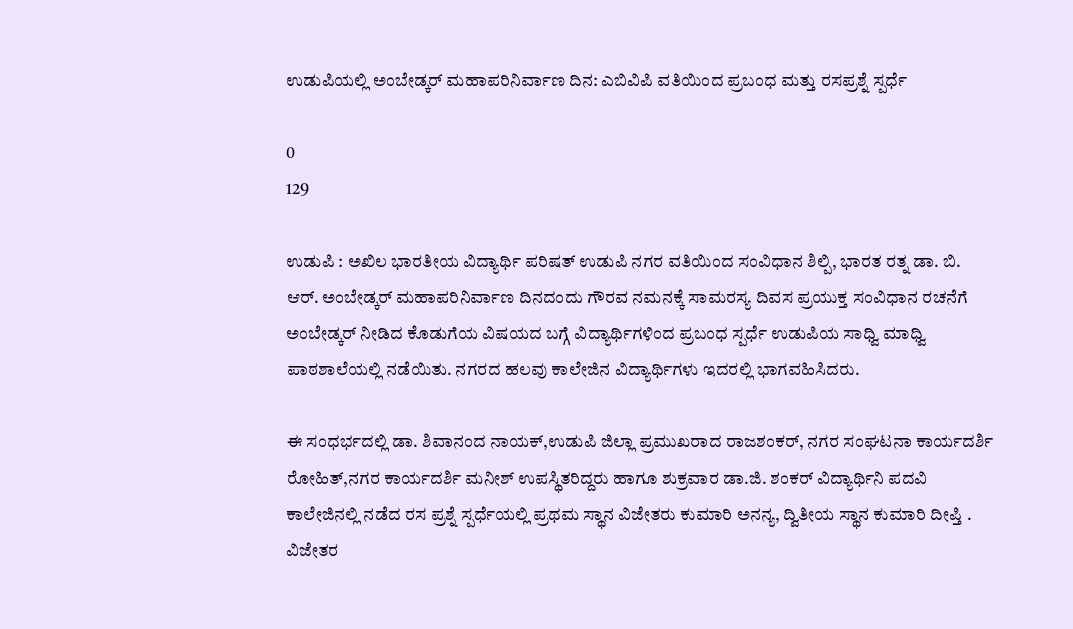ಉಡುಪಿಯಲ್ಲಿ ಅಂಬೇಡ್ಕರ್ ಮಹಾಪರಿನಿರ್ವಾಣ ದಿನ: ಎಬಿವಿಪಿ ವತಿಯಿಂದ ಪ್ರಬಂಧ ಮತ್ತು ರಸಪ್ರಶ್ನೆ ಸ್ಪರ್ಧೆ

0
129

ಉಡುಪಿ : ಅಖಿಲ ಭಾರತೀಯ ವಿದ್ಯಾರ್ಥಿ ಪರಿಷತ್ ಉಡುಪಿ ನಗರ ವತಿಯಿಂದ ಸಂವಿಧಾನ ಶಿಲ್ಪಿ, ಭಾರತ ರತ್ನ ಡಾ. ಬಿ. ಆರ್. ಅಂಬೇಡ್ಕರ್ ಮಹಾಪರಿನಿರ್ವಾಣ ದಿನದಂದು ಗೌರವ ನಮನಕ್ಕೆ ಸಾಮರಸ್ಯ ದಿವಸ ಪ್ರಯುಕ್ತ ಸಂವಿಧಾನ ರಚನೆಗೆ ಅಂಬೇಡ್ಕರ್ ನೀಡಿದ ಕೊಡುಗೆಯ ವಿಷಯದ ಬಗ್ಗೆ ವಿದ್ಯಾರ್ಥಿಗಳಿಂದ ಪ್ರಬಂಧ ಸ್ಪರ್ಧೆ ಉಡುಪಿಯ ಸಾಧ್ವಿ ಮಾಧ್ವಿ ಪಾಠಶಾಲೆಯಲ್ಲಿ ನಡೆಯಿತು. ನಗರದ ಹಲವು ಕಾಲೇಜಿನ ವಿದ್ಯಾರ್ಥಿಗಳು ಇದರಲ್ಲಿ ಭಾಗವಹಿಸಿದರು.

ಈ ಸಂಧರ್ಭದಲ್ಲಿ ಡಾ. ಶಿವಾನಂದ ನಾಯಕ್,ಉಡುಪಿ ಜಿಲ್ಲಾ ಪ್ರಮುಖರಾದ ರಾಜಶಂಕರ್, ನಗರ ಸಂಘಟನಾ ಕಾರ್ಯದರ್ಶಿ ರೋಹಿತ್,ನಗರ ಕಾರ್ಯದರ್ಶಿ ಮನೀಶ್ ಉಪಸ್ಥಿತರಿದ್ದರು ಹಾಗೂ ಶುಕ್ರವಾರ ಡಾ.ಜಿ. ಶಂಕರ್ ವಿದ್ಯಾರ್ಥಿನಿ ಪದವಿ ಕಾಲೇಜಿನಲ್ಲಿ ನಡೆದ ರಸ ಪ್ರಶ್ನೆ ಸ್ಪರ್ಧೆಯಲ್ಲಿ ಪ್ರಥಮ ಸ್ಥಾನ ವಿಜೇತರು ಕುಮಾರಿ ಅನನ್ಯ, ದ್ವಿತೀಯ ಸ್ಥಾನ ಕುಮಾರಿ ದೀಪ್ತಿ . ವಿಜೇತರ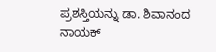ಪ್ರಶಸ್ತಿಯನ್ನು ಡಾ. ಶಿವಾನಂದ ನಾಯಕ್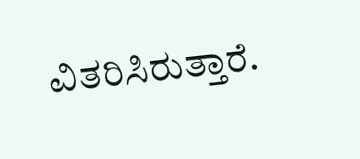ವಿತರಿಸಿರುತ್ತಾರೆ.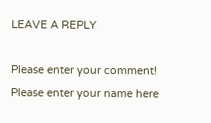LEAVE A REPLY

Please enter your comment!
Please enter your name here